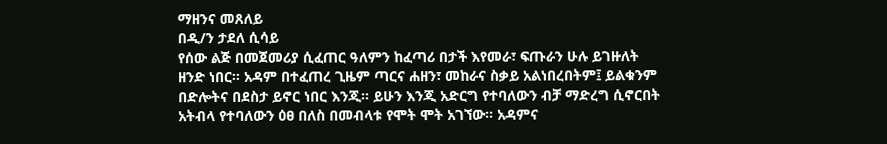ማዘንና መጸለይ
በዲ/ን ታደለ ሲሳይ
የሰው ልጅ በመጀመሪያ ሲፈጠር ዓለምን ከፈጣሪ በታች እየመራ፣ ፍጡራን ሁሉ ይገዙለት ዘንድ ነበር፡፡ አዳም በተፈጠረ ጊዜም ጣርና ሐዘን፣ መከራና ስቃይ አልነበረበትም፤ ይልቁንም በድሎትና በደስታ ይኖር ነበር እንጂ፡፡ ይሁን እንጂ አድርግ የተባለውን ብቻ ማድረግ ሲኖርበት አትብላ የተባለውን ዕፀ በለስ በመብላቱ የሞት ሞት አገኘው፡፡ አዳምና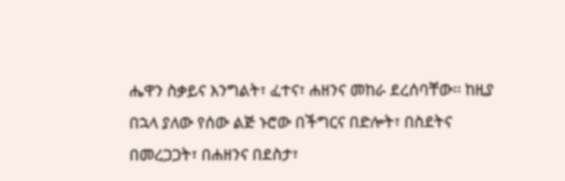ሔዋን ስቃይና እንግልት፣ ፈተና፣ ሐዘንና መከራ ደረሰባቸው፡፡ ከዚያ በኋላ ያለው የሰው ልጅ ኑሮው በችግርና በድሎት፣ በስደትና በመረጋጋት፣ በሐዘንና በደስታ፣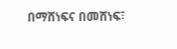በማሸነፍና በመሸነፍ፣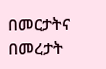በመርታትና በመረታት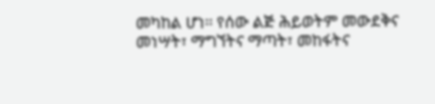መካከል ሆነ፡፡ የሰው ልጅ ሕይወትም መውደቅና መነሣት፣ ማግኘትና ማጣት፣ መከፋትና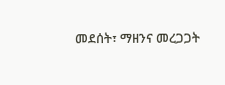መደሰት፣ ማዘንና መረጋጋት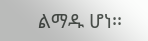ልማዱ ሆነ፡፡